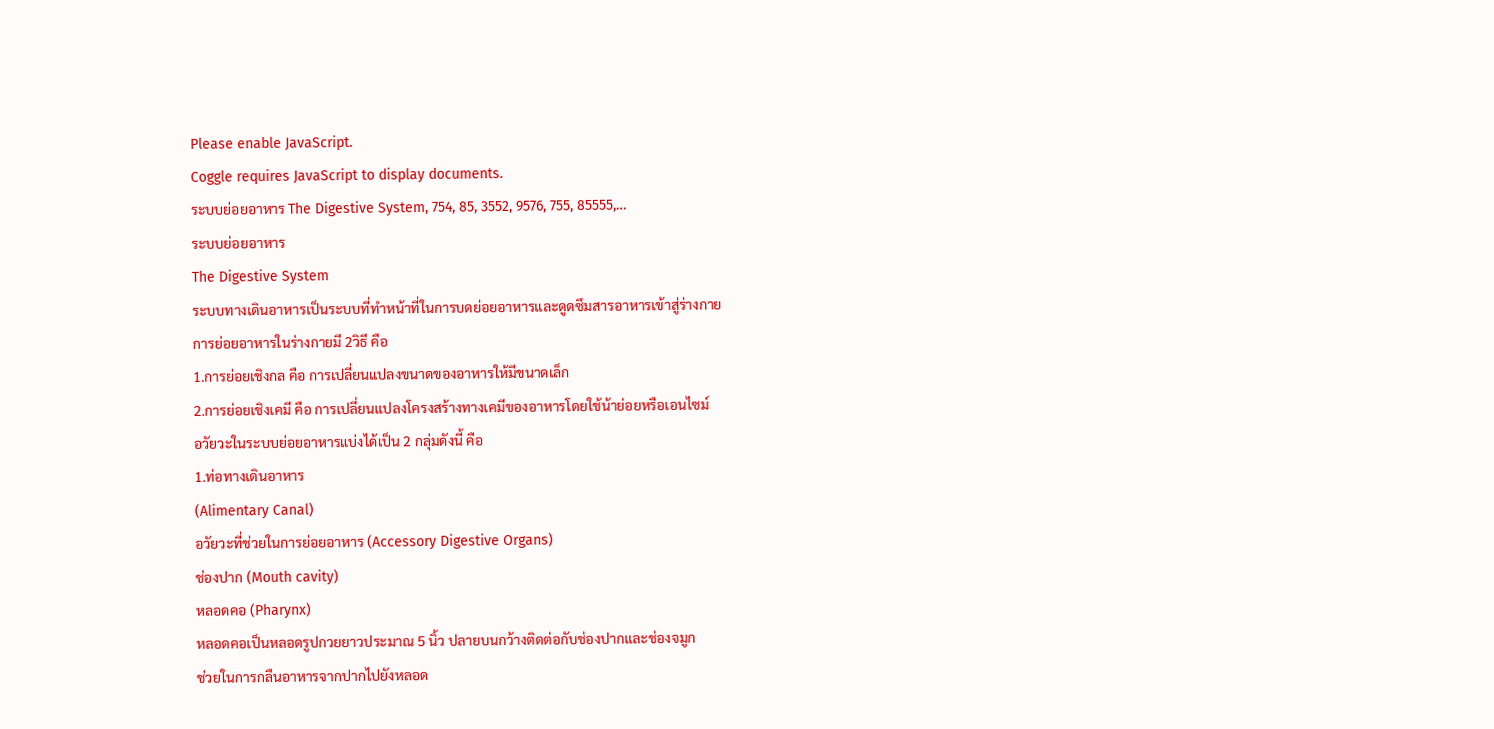Please enable JavaScript.
Coggle requires JavaScript to display documents.
ระบบย่อยอาหาร The Digestive System, 754, 85, 3552, 9576, 755, 85555,…
ระบบย่อยอาหาร
The Digestive System
ระบบทางเดินอาหารเป็นระบบที่ทำหน้าที่ในการบดย่อยอาหารและดูดซึมสารอาหารเข้าสู่ร่างกาย
การย่อยอาหารในร่างกายมี 2วิธี คือ
1.การย่อยเชิงกล คือ การเปลี่ยนแปลงขนาดของอาหารให้มีขนาดเล็ก
2.การย่อยเชิงเคมี คือ การเปลี่ยนแปลงโครงสร้างทางเคมีของอาหารโดยใช้น้าย่อยหรือเอนไซม์
อวัยวะในระบบย่อยอาหารแบ่งได้เป็น 2 กลุ่มดังนี้ คือ
1.ท่อทางเดินอาหาร
(Alimentary Canal)
อวัยวะที่ช่วยในการย่อยอาหาร (Accessory Digestive Organs)
ช่องปาก (Mouth cavity)
หลอดคอ (Pharynx)
หลอดคอเป็นหลอดรูปกวยยาวประมาณ 5 นิ้ว ปลายบนกว้างติดต่อกับช่องปากและช่องจมูก
ช่วยในการกลืนอาหารจากปากไปยังหลอด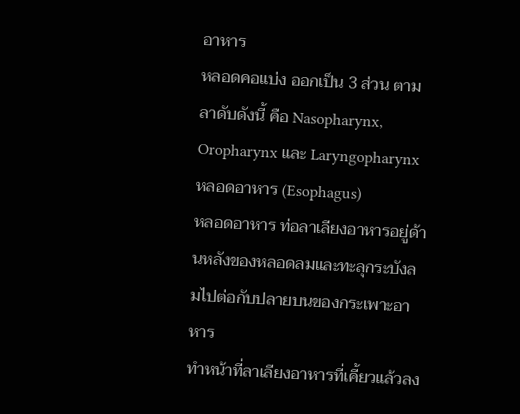อาหาร
หลอดคอแบ่ง ออกเป็น 3 ส่วน ตามลาดับดังนี้ คือ Nasopharynx, Oropharynx และ Laryngopharynx
หลอดอาหาร (Esophagus)
หลอดอาหาร ท่อลาเลียงอาหารอยู่ด้านหลังของหลอดลมและทะลุกระบังลมไปต่อกับปลายบนของกระเพาะอาหาร
ทำหน้าที่ลาเลียงอาหารที่เคี้ยวแล้วลง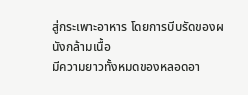สู่กระเพาะอาหาร โดยการบีบรัดของผนังกล้ามเนื้อ
มีความยาวทั้งหมดของหลอดอา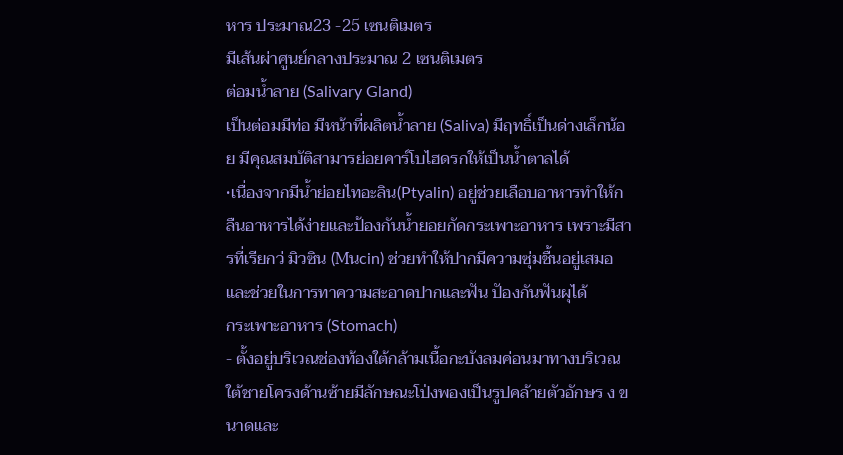หาร ประมาณ23 -25 เซนติเมตร
มีเส้นผ่าศูนย์กลางประมาณ 2 เซนติเมตร
ต่อมน้ำลาย (Salivary Gland)
เป็นต่อมมีท่อ มีหน้าที่ผลิตน้ำลาย (Saliva) มีฤทธิ์เป็นด่างเล็กน้อย มีคุณสมบัติสามารย่อยคาร์โบไฮดรกให้เป็นน้ำตาลได้
•เนื่องจากมีน้ำย่อยไทอะลิน(Ptyalin) อยู่ช่วยเลือบอาหารทำให้กลืนอาหารได้ง่ายและป้องกันน้ำยอยกัดกระเพาะอาหาร เพราะมีสารที่เรียกว่ มิวซิน (Mนcin) ช่วยทำให้ปากมีความซุ่มชื้นอยู่เสมอ และช่วยในการทาความสะอาดปากและฟัน ปัองกันฟันผุได้
กระเพาะอาหาร (Stomach)
- ตั้งอยู่บริเวณช่องท้องใต้กล้ามเนื้อกะบังลมค่อนมาทางบริเวณใต้ชายโครงด้านซ้ายมีลักษณะโป่งพองเป็นรูปคล้ายตัวอักษร ง ขนาดและ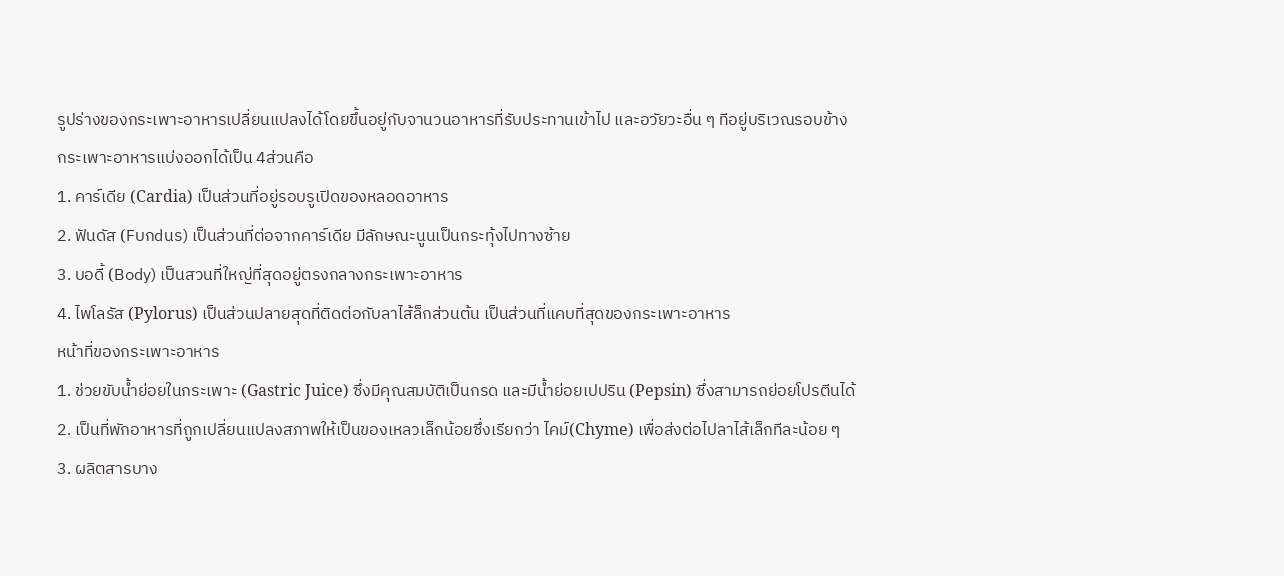รูปร่างของกระเพาะอาหารเปลี่ยนแปลงได้โดยขึ้นอยู่กับจานวนอาหารที่รับประทานเข้าไป และอวัยวะอื่น ๆ ทีอยู่บริเวณรอบข้าง
กระเพาะอาหารแบ่งออกได้เป็น 4ส่วนคือ
1. คาร์เดีย (Cardia) เป็นส่วนที่อยู่รอบรูเปิดของหลอดอาหาร
2. ฟันดัส (Fบกdนร) เป็นส่วนที่ต่อจากคาร์เดีย มีลักษณะนูนเป็นกระทุ้งไปทางซ้าย
3. บอดี้ (B๐dy) เป็นสวนที่ใหญ่ที่สุดอยู่ตรงกลางกระเพาะอาหาร
4. ไพโลรัส (Pylorus) เป็นส่วนปลายสุดที่ติดต่อกับลาไส้ล็กส่วนต้น เป็นส่วนที่แคบที่สุดของกระเพาะอาหาร
หน้าที่ของกระเพาะอาหาร
1. ช่วยขับน้ำย่อยในกระเพาะ (Gastric Juice) ซึ่งมีคุณสมบัติเป็นกรด และมีน้ำย่อยเปปริน (Pepsin) ซึ่งสามารถย่อยโปรตีนได้
2. เป็นที่พักอาหารที่ถูกเปลี่ยนแปลงสภาพให้เป็นของเหลวเล็กน้อยซึ่งเรียกว่า ไคม์(Chyme) เพื่อส่งต่อไปลาไส้เล็กทีละน้อย ๆ
3. ผลิตสารบาง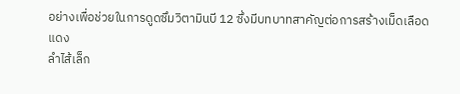อย่างเพื่อช่วยในการดูดซึมวิตามินบี 12 ซึ่งมีบทบาทสาคัญต่อการสร้างเม็ดเลือดแดง
ลำไส้เล็ก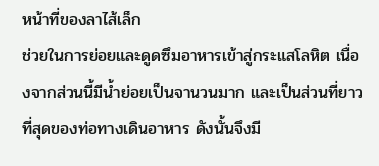หน้าที่ของลาไส้เล็ก
ช่วยในการย่อยและดูดซึมอาหารเข้าสู่กระแสโลหิต เนื่องจากส่วนนี้มีน้ำย่อยเป็นจานวนมาก และเป็นส่วนที่ยาวที่สุดของท่อทางเดินอาหาร ดังนั้นจึงมี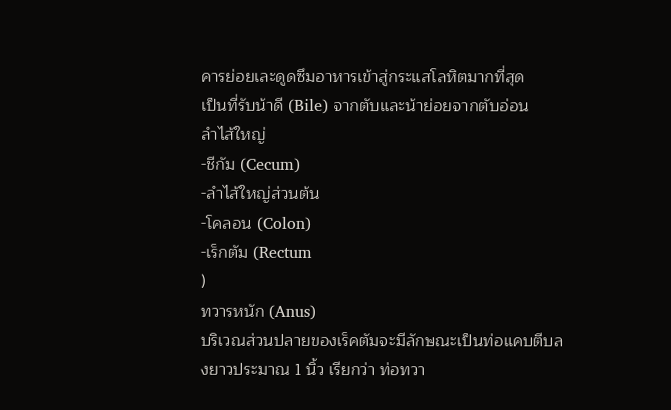คารย่อยเละดูดซึมอาหารเข้าสู่กระแสโลหิตมากที่สุด
เป็นที่รับน้าดี (Bile) จากตับและน้าย่อยจากตับอ่อน
ลำไส้ใหญ่
-ชีกัม (Cecum)
-ลำไส้ใหญ่ส่วนต้น
-โคลอน (Colon)
-เร็กตัม (Rectum
)
ทวารหนัก (Anus)
บริเวณส่วนปลายของเร็คตัมจะมีลักษณะเป็นท่อแคบตีบลงยาวประมาณ 1 นิ้ว เรียกว่า ท่อทวา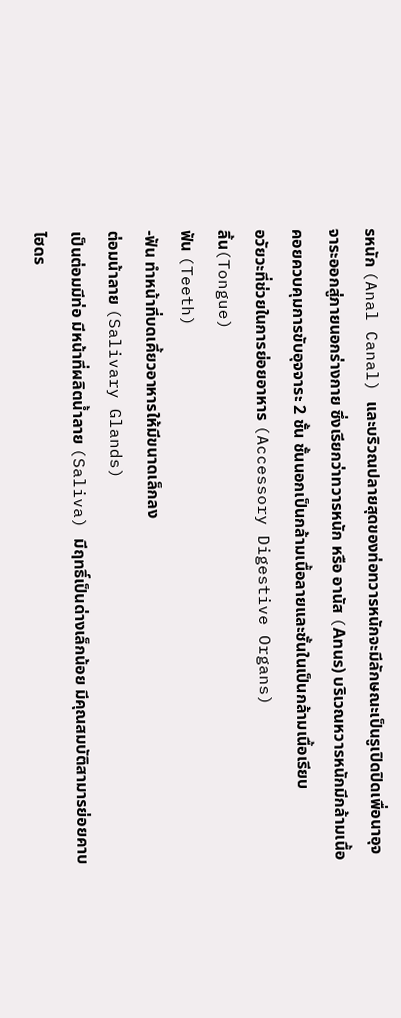รหนัก (Anal Canal) และบริวณปลายสุดของท่อทวารหนักจะมีลักษณะเป็นรูเปิดปิดเพื่อนาอุจจาระออกสู่ภายนอกร่างกาย ซึ่งเรียกว่าทวารหนัก หรือ อานัส (Anนร) บริเวณหวารหนักมีกล้ามเนื้อคอยควบคุมการขับอุจจาระ 2 ชั้น ชั้นนอกเป็นกล้ามเนื้อลายและชั้นในเป็นกล้ามเนื้อเรียบ
อวัยวะที่ช่วยในการย่อยอาหาร (Accessory Digestive Organs)
ลิ้น(Tongue)
ฟัน (Teeth)
-ฟัน ทำหน้าที่บดเคี้ยวอาหารให้มีขนาดเล็กลง
ต่อมน้าลาย (Salivary Glands)
เป็นต่อมมีท่อ มีหน้าที่ผลิตน้ำลาย (Saliva) มีฤทธิ์เป็นด่างเล็กน้อย มีคุณสมบัติสามารย่อยคาบไฮดร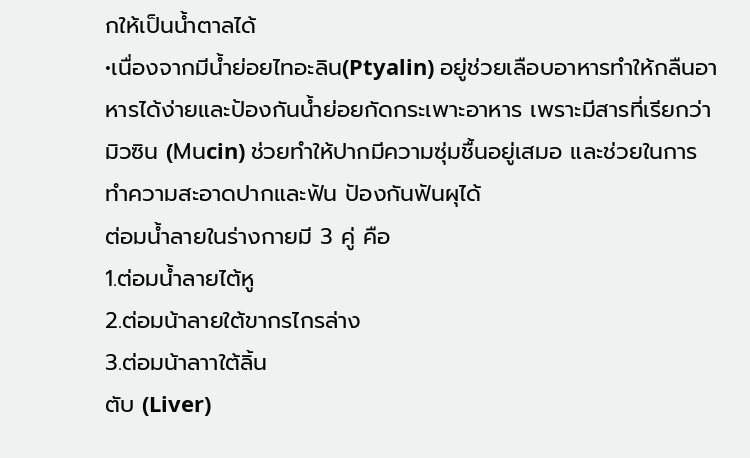กให้เป็นน้ำตาลได้
•เนื่องจากมีน้ำย่อยไทอะลิน(Ptyalin) อยู่ช่วยเลือบอาหารทำให้กลืนอาหารได้ง่ายและป้องกันน้ำย่อยกัดกระเพาะอาหาร เพราะมีสารที่เรียกว่า มิวซิน (Mนcin) ช่วยทำให้ปากมีความซุ่มชื้นอยู่เสมอ และช่วยในการทำความสะอาดปากและฟัน ปัองกันฟันผุได้
ต่อมน้ำลายในร่างกายมี 3 คู่ คือ
1.ต่อมน้ำลายไต้หู
2.ต่อมน้าลายใต้ขากรไกรล่าง
3.ต่อมน้าลาาใต้ลิ้น
ตับ (Liver)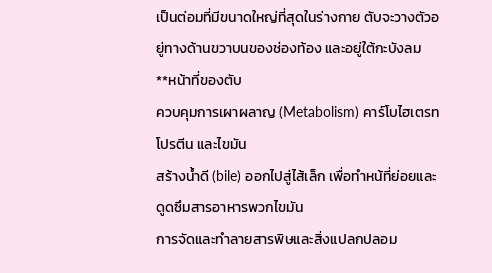เป็นต่อมที่มีขนาดใหญ่ที่สุดในร่างกาย ตับจะวางตัวอยู่ทางด้านขวาบนของช่องท้อง และอยู่ใต้กะบังลม
**หน้าที่ของตับ
ควบคุมการเผาผลาญ (Metabolism) คาร์โบไฮเตรท โปรตีน และไขมัน
สร้างน้ำดี (bile) ออกไปสู่ไส้เล็ก เพื่อทำหน้ที่ย่อยและดูดซึมสารอาหารพวกไขมัน
การจัดและทำลายสารพิษและสิ่งแปลกปลอม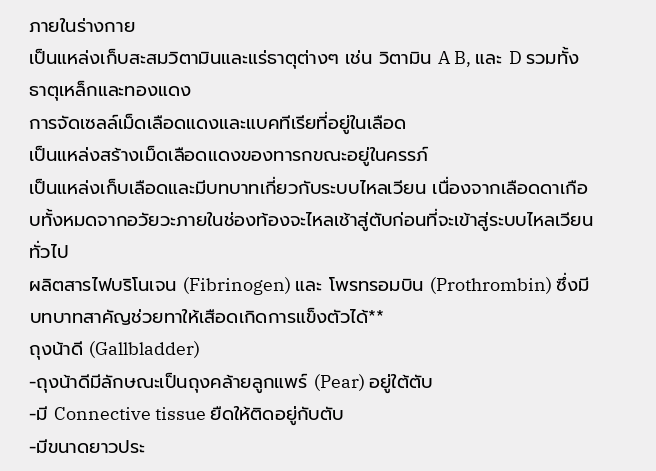ภายในร่างกาย
เป็นแหล่งเก็บสะสมวิตามินและแร่ธาตุต่างๆ เช่น วิตามิน A B, และ D รวมทั้งธาตุเหล็กและทองแดง
การจัดเซลล์เม็ดเลือดแดงและแบคทีเรียที่อยู่ในเลือด
เป็นแหล่งสร้างเม็ดเลือดแดงของทารกขณะอยู่ในครรภ์
เป็นแหล่งเก็บเลือดและมีบทบาทเกี่ยวกับระบบไหลเวียน เนื่องจากเลือดดาเกือบทั้งหมดจากอวัยวะภายในช่องท้องจะไหลเช้าสู่ตับก่อนที่จะเข้าสู่ระบบไหลเวียนทั่วไป
ผลิตสารไฟบริโนเจน (Fibrinogen) และ โพรทรอมบิน (Prothrombin) ซึ่งมีบทบาทสาคัญช่วยทาให้เสือดเกิดการแข็งตัวได้**
ถุงน้าดี (Gallbladder)
-ถุงน้าดีมีลักษณะเป็นถุงคล้ายลูกแพร์ (Pear) อยู่ใต้ตับ
-มี Connective tissue ยืดให้ติดอยู่กับตับ
-มีขนาดยาวประ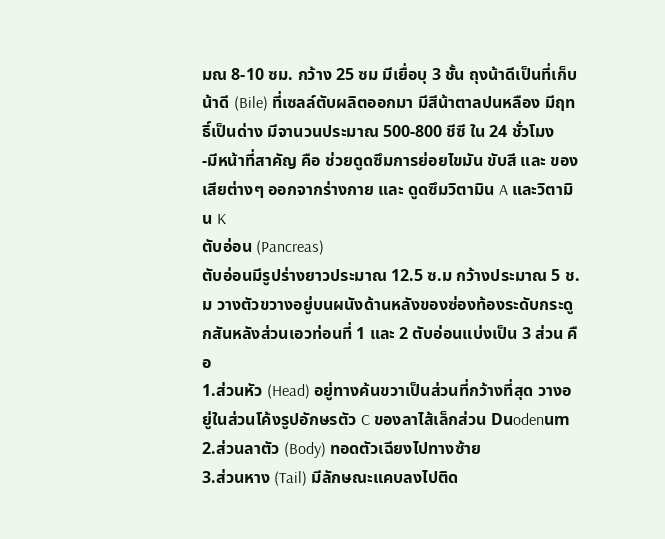มณ 8-10 ซม. กว้าง 25 ซม มีเยื่อบุ 3 ชั้น ถุงน้าดีเป็นที่เก็บน้าดี (Bile) ที่เซลล์ตับผลิตออกมา มีสีน้าตาลปนหลือง มีฤทธิ์เป็นด่าง มีจานวนประมาณ 500-800 ชีซี ใน 24 ชั่วโมง
-มีหน้าที่สาคัญ คือ ช่วยดูดซึมการย่อยไขมัน ขับสี และ ของเสียต่างๆ ออกจากร่างกาย และ ดูดซึมวิตามิน A และวิตามิน K
ตับอ่อน (Pancreas)
ตับอ่อนมีรูปร่างยาวประมาณ 12.5 ซ.ม กว้างประมาณ 5 ช.ม วางตัวขวางอยู่บนผนังด้านหลังของซ่องท้องระดับกระดูกสันหลังส่วนเอวท่อนที่ 1 และ 2 ตับอ่อนแบ่งเป็น 3 ส่วน คือ
1.ส่วนหัว (Head) อยู่ทางค้นขวาเป็นส่วนที่กว้างที่สุด วางอยู่ในส่วนโค้งรูปอักษรตัว C ของลาไส้เล็กส่วน Dนodenนm
2.ส่วนลาตัว (Body) ทอดตัวเฉียงไปทางซ้าย
3.ส่วนหาง (Tail) มีลักษณะแคบลงไปติด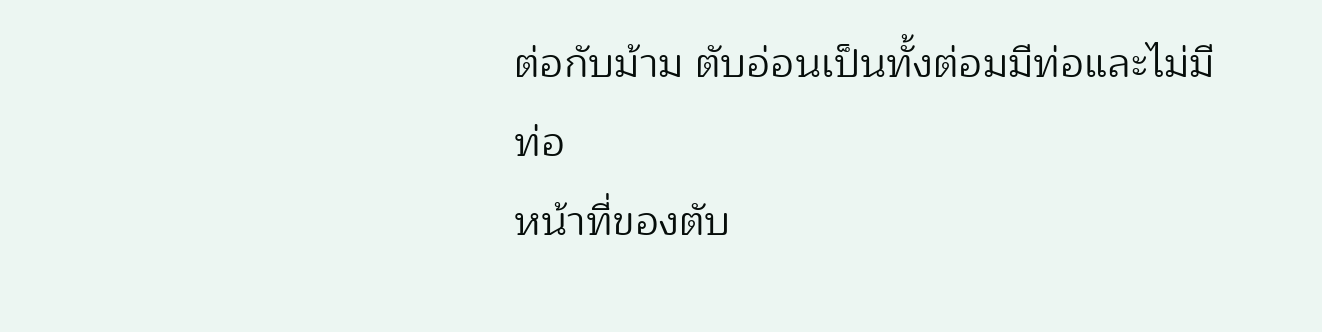ต่อกับม้าม ตับอ่อนเป็นทั้งต่อมมีท่อและไม่มีท่อ
หน้าที่ของตับ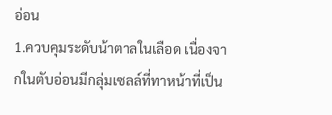อ่อน
1.ควบคุมระดับน้าตาลในเลือด เนื่องจากในตับอ่อนมีกลุ่มเซลล์ที่ทาหน้าที่เป็น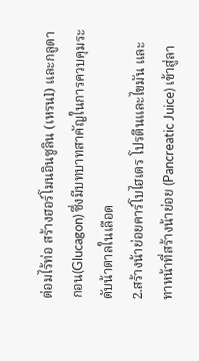ต่อมไร้ท่อ สร้างฮอร์โมนอินซูลิน (เหรนl) และกลูดากอน(Glucagon) ซึ่งมีบทบาทสาคัญในการควบคุมระดับน้าตาลในเลือด
2.สร้างน้าย่อยคาร์โบไฮเตร โปรตีนและไขมัน และ ทาหน้าที่สร้างน้าย่อย (Pancreatic Juice) เข้าสู่ลา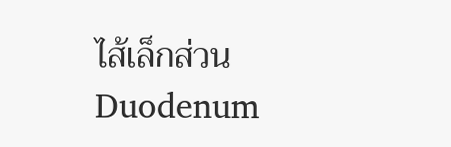ไส้เล็กส่วน Duodenum